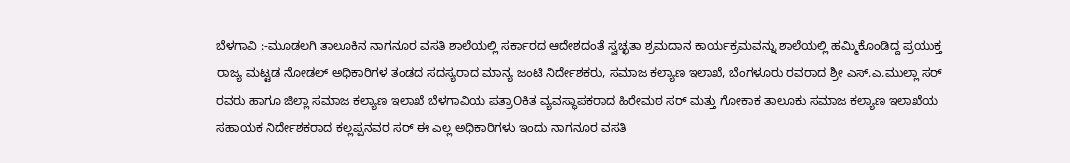ಬೆಳಗಾವಿ :-ಮೂಡಲಗಿ ತಾಲೂಕಿನ ನಾಗನೂರ ವಸತಿ ಶಾಲೆಯಲ್ಲಿ ಸರ್ಕಾರದ ಆದೇಶದಂತೆ ಸ್ವಚ್ಛತಾ ಶ್ರಮದಾನ ಕಾರ್ಯಕ್ರಮವನ್ನು ಶಾಲೆಯಲ್ಲಿ ಹಮ್ಮಿಕೊಂಡಿದ್ದ ಪ್ರಯುಕ್ತ ರಾಜ್ಯ ಮಟ್ಟಡ ನೋಡಲ್ ಅಧಿಕಾರಿಗಳ ತಂಡದ ಸದಸ್ಯರಾದ ಮಾನ್ಯ ಜಂಟಿ ನಿರ್ದೇಶಕರು, ಸಮಾಜ ಕಲ್ಯಾಣ ಇಲಾಖೆ, ಬೆಂಗಳೂರು ರವರಾದ ಶ್ರೀ ಎಸ್.ಎ.ಮುಲ್ಲಾ ಸರ್ ರವರು ಹಾಗೂ ಜಿಲ್ಲಾ ಸಮಾಜ ಕಲ್ಯಾಣ ಇಲಾಖೆ ಬೆಳಗಾವಿಯ ಪತ್ರಾOಕಿತ ವ್ಯವಸ್ಥಾಪಕರಾದ ಹಿರೇಮಠ ಸರ್ ಮತ್ತು ಗೋಕಾಕ ತಾಲೂಕು ಸಮಾಜ ಕಲ್ಯಾಣ ಇಲಾಖೆಯ ಸಹಾಯಕ ನಿರ್ದೇಶಕರಾದ ಕಲ್ಲಪ್ಪನವರ ಸರ್ ಈ ಎಲ್ಲ ಅಧಿಕಾರಿಗಳು ಇಂದು ನಾಗನೂರ ವಸತಿ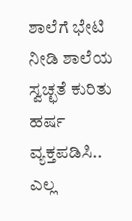ಶಾಲೆಗೆ ಭೇಟಿ ನೀಡಿ ಶಾಲೆಯ ಸ್ವಚ್ಛತೆ ಕುರಿತು ಹರ್ಷ ವ್ಯಕ್ತಪಡಿಸಿ.. ಎಲ್ಲ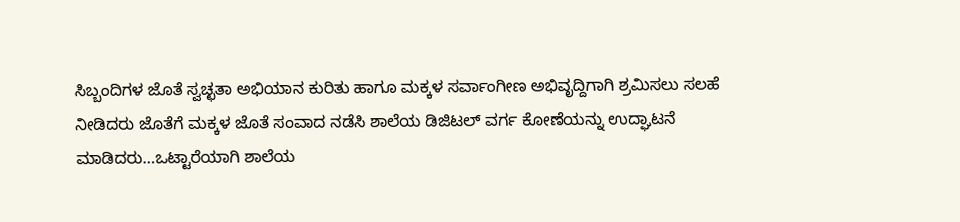ಸಿಬ್ಬಂದಿಗಳ ಜೊತೆ ಸ್ವಚ್ಛತಾ ಅಭಿಯಾನ ಕುರಿತು ಹಾಗೂ ಮಕ್ಕಳ ಸರ್ವಾಂಗೀಣ ಅಭಿವೃದ್ದಿಗಾಗಿ ಶ್ರಮಿಸಲು ಸಲಹೆ ನೀಡಿದರು ಜೊತೆಗೆ ಮಕ್ಕಳ ಜೊತೆ ಸಂವಾದ ನಡೆಸಿ ಶಾಲೆಯ ಡಿಜಿಟಲ್ ವರ್ಗ ಕೋಣೆಯನ್ನು ಉದ್ಘಾಟನೆ ಮಾಡಿದರು…ಒಟ್ಟಾರೆಯಾಗಿ ಶಾಲೆಯ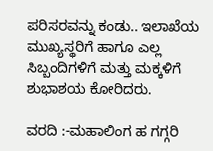ಪರಿಸರವನ್ನು ಕಂಡು.. ಇಲಾಖೆಯ ಮುಖ್ಯಸ್ಥರಿಗೆ ಹಾಗೂ ಎಲ್ಲ ಸಿಬ್ಬಂದಿಗಳಿಗೆ ಮತ್ತು ಮಕ್ಕಳಿಗೆ ಶುಭಾಶಯ ಕೋರಿದರು.

ವರದಿ :-ಮಹಾಲಿಂಗ ಹ ಗಗ್ಗರಿ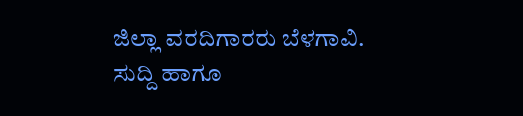ಜಿಲ್ಲಾ ವರದಿಗಾರರು ಬೆಳಗಾವಿ.
ಸುದ್ದಿ ಹಾಗೂ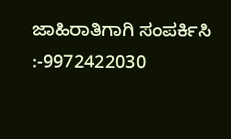ಜಾಹಿರಾತಿಗಾಗಿ ಸಂಪರ್ಕಿಸಿ :-9972422030